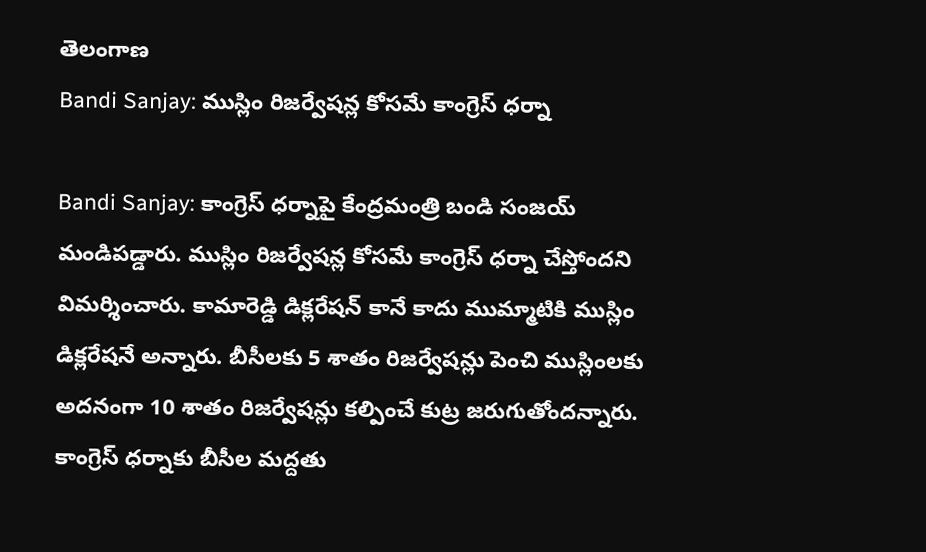తెలంగాణ
Bandi Sanjay: ముస్లిం రిజర్వేషన్ల కోసమే కాంగ్రెస్ ధర్నా

Bandi Sanjay: కాంగ్రెస్ ధర్నాపై కేంద్రమంత్రి బండి సంజయ్ మండిపడ్డారు. ముస్లిం రిజర్వేషన్ల కోసమే కాంగ్రెస్ ధర్నా చేస్తోందని విమర్శించారు. కామారెడ్డి డిక్లరేషన్ కానే కాదు ముమ్మాటికి ముస్లిం డిక్లరేషనే అన్నారు. బీసీలకు 5 శాతం రిజర్వేషన్లు పెంచి ముస్లింలకు అదనంగా 10 శాతం రిజర్వేషన్లు కల్పించే కుట్ర జరుగుతోందన్నారు.
కాంగ్రెస్ ధర్నాకు బీసీల మద్దతు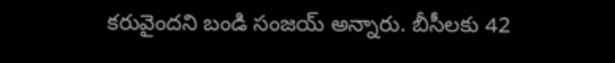కరువైందని బండి సంజయ్ అన్నారు. బీసీలకు 42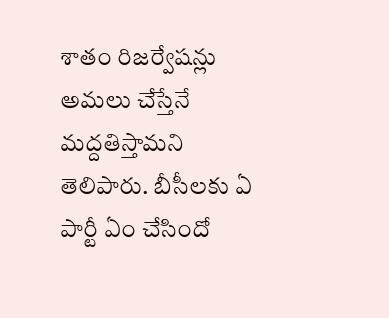శాతం రిజర్వేషన్లు అమలు చేస్తేనే మద్దతిస్తామని తెలిపారు. బీసీలకు ఏ పార్టీ ఏం చేసిందో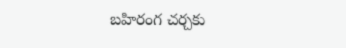బహిరంగ చర్చకు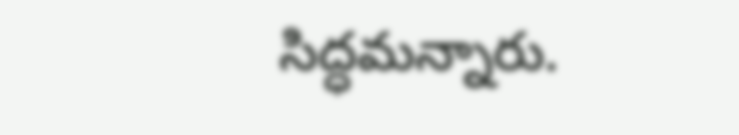సిద్ధమన్నారు.